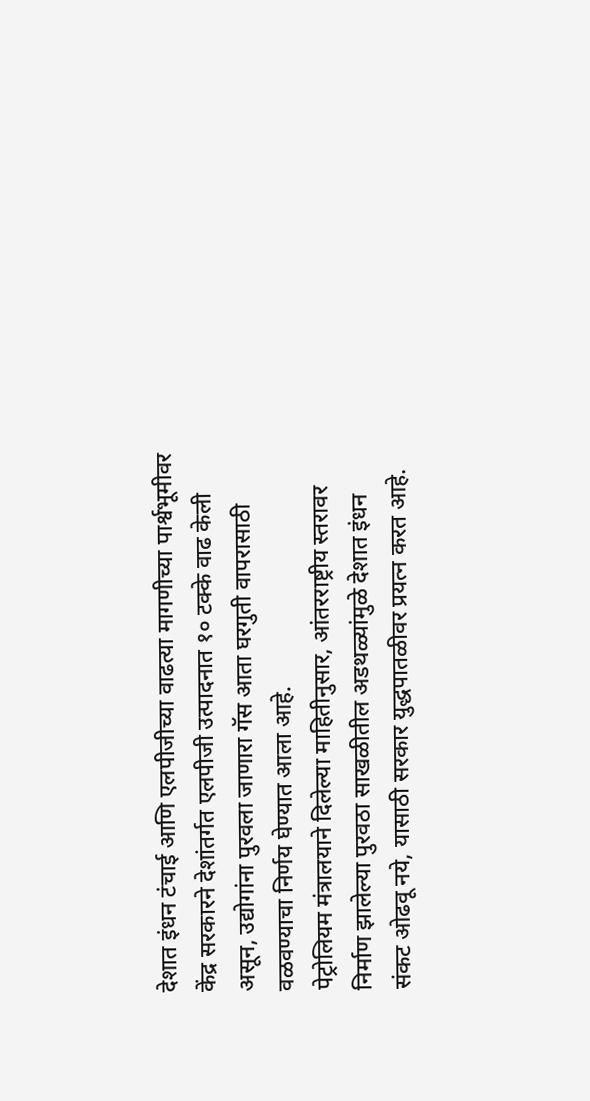देशात इंधन टंचाई आणि एलपीजीच्या वाढत्या मागणीच्या पार्श्वभूमीवर केंद्र सरकारने देशांतर्गत एलपीजी उत्पादनात १० टक्के वाढ केली असून, उद्योगांना पुरवला जाणारा गॅस आता घरगुती वापरासाठी वळवण्याचा निर्णय घेण्यात आला आहे.
पेट्रोलियम मंत्रालयाने दिलेल्या माहितीनुसार, आंतरराष्ट्रीय स्तरावर निर्माण झालेल्या पुरवठा साखळीतील अडथळ्यांमुळे देशात इंधन संकट ओढवू नये, यासाठी सरकार युद्धपातळीवर प्रयत्न करत आहे.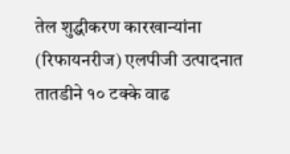तेल शुद्धीकरण कारखान्यांना (रिफायनरीज) एलपीजी उत्पादनात तातडीने १० टक्के वाढ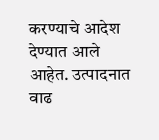करण्याचे आदेश देण्यात आले आहेत. उत्पादनात वाढ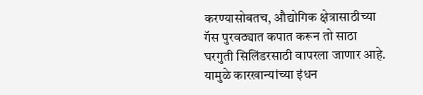करण्यासोबतच, औद्योगिक क्षेत्रासाठीच्या गॅस पुरवठ्यात कपात करून तो साठा घरगुती सिलिंडरसाठी वापरला जाणार आहे. यामुळे कारखान्यांच्या इंधन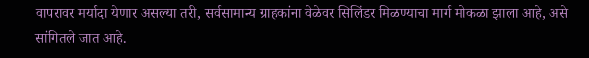वापरावर मर्यादा येणार असल्या तरी, सर्वसामान्य ग्राहकांना वेळेवर सिलिंडर मिळण्याचा मार्ग मोकळा झाला आहे, असे सांगितले जात आहे.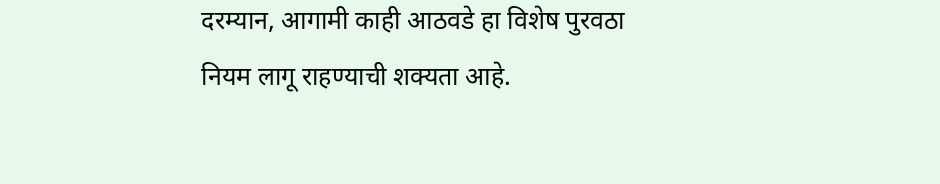दरम्यान, आगामी काही आठवडे हा विशेष पुरवठा नियम लागू राहण्याची शक्यता आहे.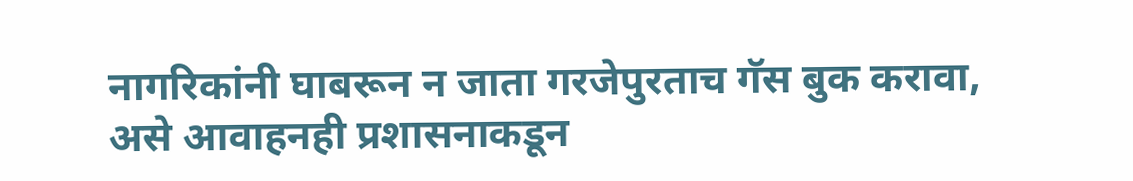नागरिकांनी घाबरून न जाता गरजेपुरताच गॅस बुक करावा, असे आवाहनही प्रशासनाकडून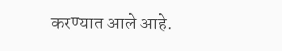करण्यात आले आहे.